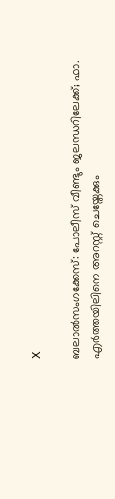X

ബലാല്‍സംഗക്കേസ്: പോലീസ് വീണ്ടും ജലന്ധറിലേക്ക്; ഫാ. എര്‍ത്തയിലിനെ അറസ്റ്റ് ചെയ്തേക്കും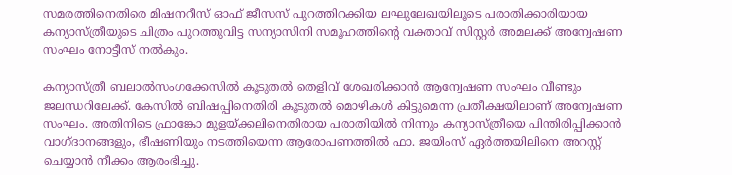സമരത്തിനെതിരെ മിഷനറീസ് ഓഫ് ജീസസ് പുറത്തിറക്കിയ ലഘുലേഖയിലൂടെ പരാതിക്കാരിയായ കന്യാസ്ത്രീയുടെ ചിത്രം പുറത്തുവിട്ട സന്യാസിനി സമൂഹത്തിന്റെ വക്താവ് സിസ്റ്റര്‍ അമലക്ക് അന്വേഷണ സംഘം നോട്ടീസ് നല്‍കും.

കന്യാസ്ത്രീ ബലാല്‍സംഗക്കേസില്‍ കൂടുതല്‍ തെളിവ് ശേഖരിക്കാന്‍ ആന്വേഷണ സംഘം വീണ്ടും ജലന്ധറിലേക്ക്. കേസില്‍ ബിഷപ്പിനെതിരി കൂടുതല്‍ മൊഴികള്‍ കിട്ടുമെന്ന പ്രതീക്ഷയിലാണ് അന്വേഷണ സംഘം. അതിനിടെ ഫ്രാങ്കോ മുളയ്ക്കലിനെതിരായ പരാതിയില്‍ നിന്നും കന്യാസ്ത്രീയെ പിന്തിരിപ്പിക്കാന്‍ വാഗ്ദാനങ്ങളും, ഭീഷണിയും നടത്തിയെന്ന ആരോപണത്തില്‍ ഫാ. ജയിംസ് ഏര്‍ത്തയിലിനെ അറസ്റ്റ് ചെയ്യാന്‍ നീക്കം ആരംഭിച്ചു.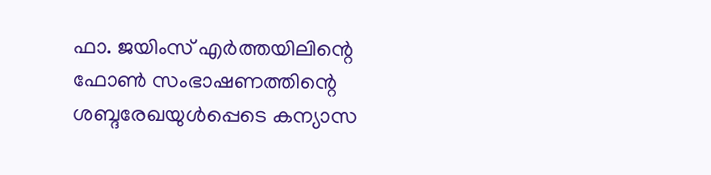ഫാ. ജയിംസ് എര്‍ത്തയിലിന്റെ ഫോണ്‍ സംഭാഷണത്തിന്റെ ശബ്ദരേഖയുള്‍പ്പെടെ കന്യാസ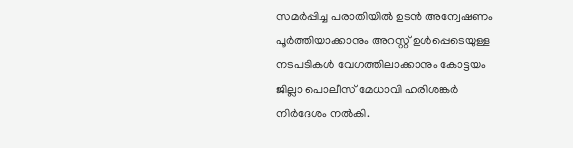സമര്‍പ്പിച്ച പരാതിയില്‍ ഉടന്‍ അന്വേഷണം പൂര്‍ത്തിയാക്കാനും അറസ്റ്റ് ഉള്‍പ്പെടെയുള്ള നടപടികള്‍ വേഗത്തിലാക്കാനും കോട്ടയം ജില്ലാ പൊലീസ് മേധാവി ഹരിശങ്കര്‍ നിര്‍ദേശം നല്‍കി.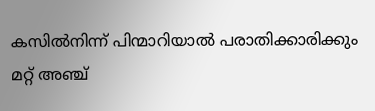കസില്‍നിന്ന് പിന്മാറിയാല്‍ പരാതിക്കാരിക്കും മറ്റ് അഞ്ച്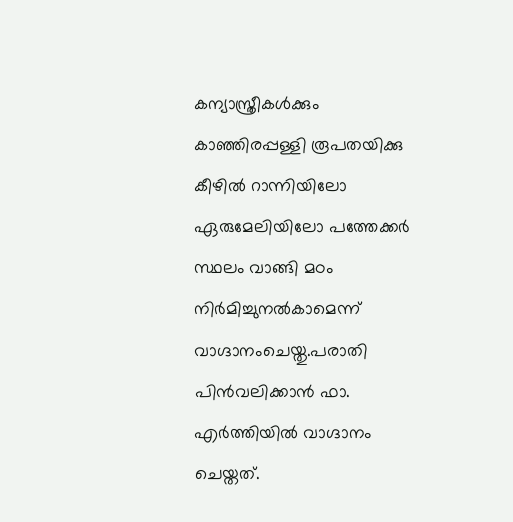കന്യാസ്ത്രീകള്‍ക്കും കാഞ്ഞിരപ്പള്ളി രൂപതയിക്കു കീഴില്‍ റാന്നിയിലോ ഏരുമേലിയിലോ പത്തേക്കര്‍ സ്ഥലം വാങ്ങി മഠം നിര്‍മിച്ചുനല്‍കാമെന്ന് വാഗ്ദാനംചെയ്തു.പരാതി പിന്‍വലിക്കാന്‍ ഫാ. എര്‍ത്തിയില്‍ വാഗ്ദാനം ചെയ്തത്.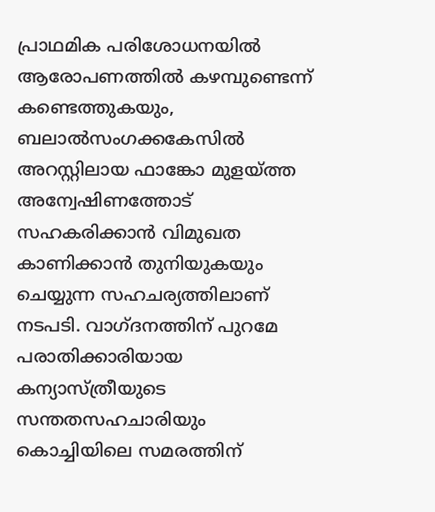പ്രാഥമിക പരിശോധനയില്‍ ആരോപണത്തില്‍ കഴമ്പുണ്ടെന്ന് കണ്ടെത്തുകയും, ബലാല്‍സംഗക്കകേസില്‍ അറസ്റ്റിലായ ഫാങ്കോ മുളയ്ത്ത അന്വേഷിണത്തോട് സഹകരിക്കാന്‍ വിമുഖത കാണിക്കാന്‍ തുനിയുകയും ചെയ്യുന്ന സഹചര്യത്തിലാണ് നടപടി. വാഗ്ദനത്തിന് പുറമേ പരാതിക്കാരിയായ കന്യാസ്ത്രീയുടെ സന്തതസഹചാരിയും കൊച്ചിയിലെ സമരത്തിന്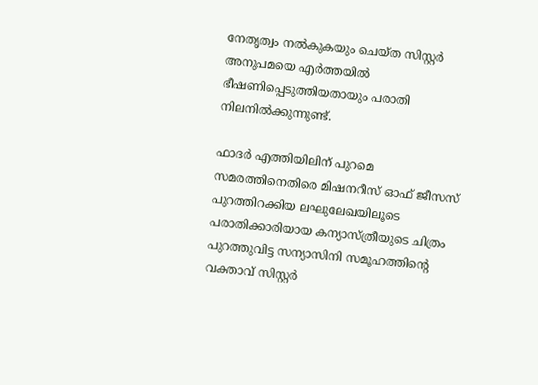നേതൃത്വം നല്‍കുകയും ചെയ്ത സിസ്റ്റര്‍ അനുപമയെ എര്‍ത്തയില്‍ ഭീഷണിപ്പെടുത്തിയതായും പരാതി നിലനില്‍ക്കുന്നുണ്ട്.

ഫാദര്‍ എത്തിയിലിന് പുറമെ സമരത്തിനെതിരെ മിഷനറീസ് ഓഫ് ജീസസ് പുറത്തിറക്കിയ ലഘുലേഖയിലൂടെ പരാതിക്കാരിയായ കന്യാസ്ത്രീയുടെ ചിത്രം പുറത്തുവിട്ട സന്യാസിനി സമൂഹത്തിന്റെ വക്താവ് സിസ്റ്റര്‍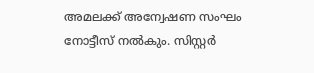അമലക്ക് അന്വേഷണ സംഘം നോട്ടീസ് നല്‍കും. സിസ്റ്റര്‍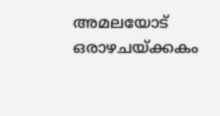അമലയോട് ഒരാഴചയ്ക്കകം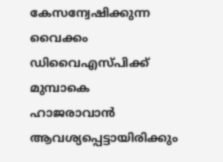കേസന്വേഷിക്കുന്ന വൈക്കം ഡിവൈഎസ്പിക്ക് മുമ്പാകെ ഹാജരാവാന്‍ ആവശ്യപ്പെട്ടായിരിക്കും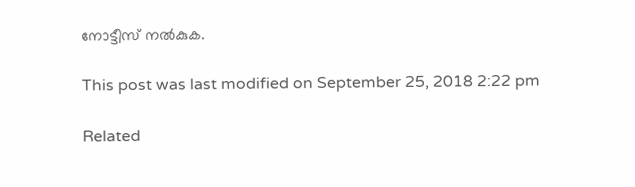നോട്ടീസ് നല്‍കുക.

This post was last modified on September 25, 2018 2:22 pm

Related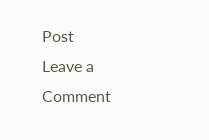Post
Leave a Comment